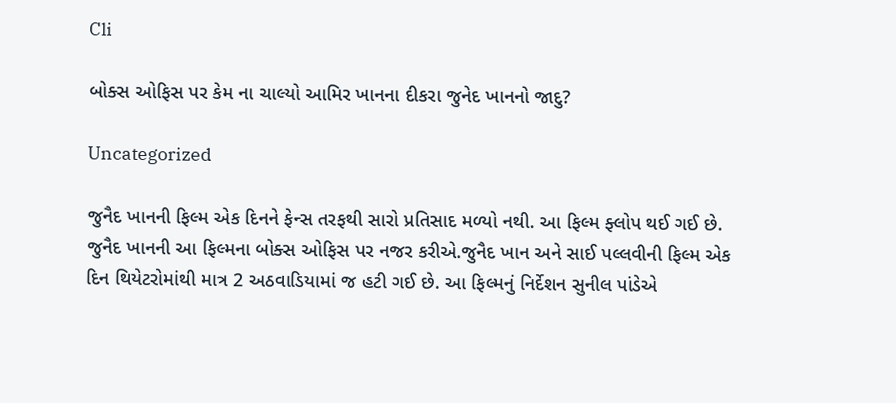Cli

બોક્સ ઓફિસ પર કેમ ના ચાલ્યો આમિર ખાનના દીકરા જુનેદ ખાનનો જાદુ?

Uncategorized

જુનૈદ ખાનની ફિલ્મ એક દિનને ફેન્સ તરફથી સારો પ્રતિસાદ મળ્યો નથી. આ ફિલ્મ ફ્લોપ થઈ ગઈ છે. જુનૈદ ખાનની આ ફિલ્મના બોક્સ ઓફિસ પર નજર કરીએ.જુનૈદ ખાન અને સાઈ પલ્લવીની ફિલ્મ એક દિન થિયેટરોમાંથી માત્ર 2 અઠવાડિયામાં જ હટી ગઈ છે. આ ફિલ્મનું નિર્દેશન સુનીલ પાંડેએ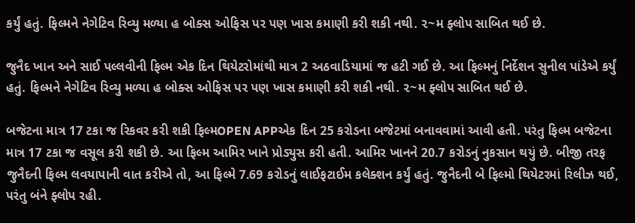કર્યું હતું. ફિલ્મને નેગેટિવ રિવ્યુ મળ્યા હ બોક્સ ઓફિસ પર પણ ખાસ કમાણી કરી શકી નથી. ૨~મ ફ્લોપ સાબિત થઈ છે.

જુનૈદ ખાન અને સાઈ પલ્લવીની ફિલ્મ એક દિન થિયેટરોમાંથી માત્ર 2 અઠવાડિયામાં જ હટી ગઈ છે. આ ફિલ્મનું નિર્દેશન સુનીલ પાંડેએ કર્યું હતું. ફિલ્મને નેગેટિવ રિવ્યુ મળ્યા હ બોક્સ ઓફિસ પર પણ ખાસ કમાણી કરી શકી નથી. ૨~મ ફ્લોપ સાબિત થઈ છે.

બજેટના માત્ર 17 ટકા જ રિકવર કરી શકી ફિલ્મOPEN APPએક દિન 25 કરોડના બજેટમાં બનાવવામાં આવી હતી. પરંતુ ફિલ્મ બજેટના માત્ર 17 ટકા જ વસૂલ કરી શકી છે. આ ફિલ્મ આમિર ખાને પ્રોડ્યુસ કરી હતી. આમિર ખાનને 20.7 કરોડનું નુકસાન થયું છે. બીજી તરફ જુનૈદની ફિલ્મ લવયાપાની વાત કરીએ તો, આ ફિલ્મે 7.69 કરોડનું લાઈફટાઈમ કલેક્શન કર્યું હતું. જુનૈદની બે ફિલ્મો થિયેટરમાં રિલીઝ થઈ, પરંતુ બંને ફ્લોપ રહી.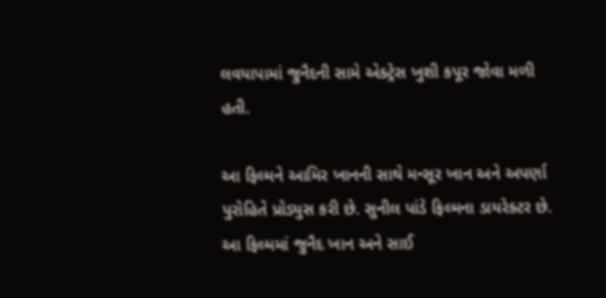લવયાપામાં જુનૈદની સામે એક્ટ્રેસ ખુશી કપૂર જોવા મળી હતી.

આ ફિલ્મને આમિર ખાનની સાથે મન્સૂર ખાન અને અપર્ણા પુરોહિતે પ્રોડ્યુસ કરી છે. સુનીલ પાંડે ફિલ્મના ડાયરેક્ટર છે. આ ફિલ્મમાં જુનૈદ ખાન અને સાઈ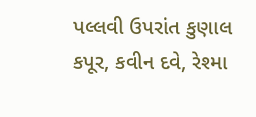પલ્લવી ઉપરાંત કુણાલ કપૂર, કવીન દવે, રેશ્મા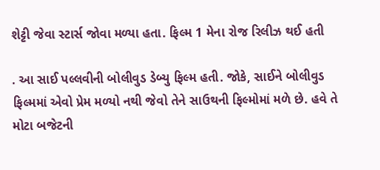શેટ્ટી જેવા સ્ટાર્સ જોવા મળ્યા હતા. ફિલ્મ 1 મેના રોજ રિલીઝ થઈ હતી

. આ સાઈ પલ્લવીની બોલીવુડ ડેબ્યુ ફિલ્મ હતી. જોકે, સાઈને બોલીવુડ ફિલ્મમાં એવો પ્રેમ મળ્યો નથી જેવો તેને સાઉથની ફિલ્મોમાં મળે છે. હવે તે મોટા બજેટની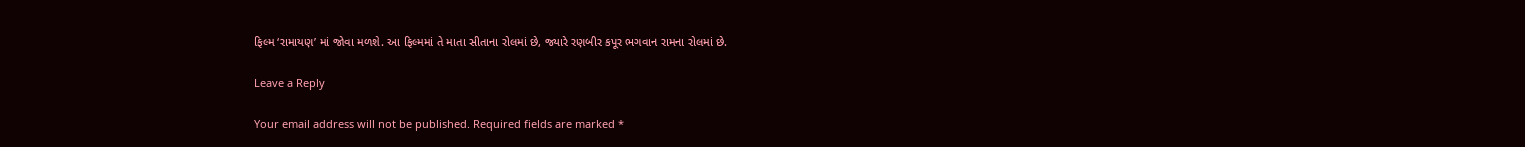ફિલ્મ ‘રામાયણ’ માં જોવા મળશે. આ ફિલ્મમાં તે માતા સીતાના રોલમાં છે, જ્યારે રણબીર કપૂર ભગવાન રામના રોલમાં છે.

Leave a Reply

Your email address will not be published. Required fields are marked *